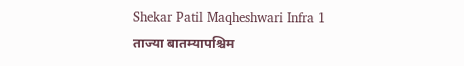Shekar Patil Maqheshwari Infra 1
ताज्या बातम्यापश्चिम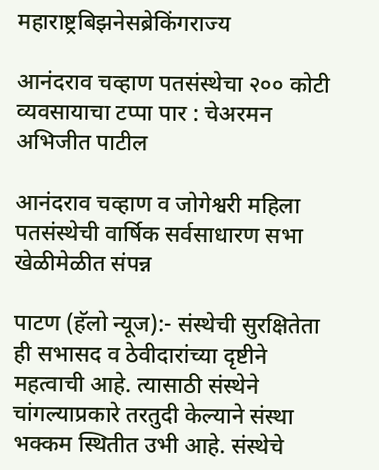महाराष्ट्रबिझनेसब्रेकिंगराज्य

आनंदराव चव्हाण पतसंस्थेचा २०० कोटी व्यवसायाचा टप्पा पार : चेअरमन अभिजीत पाटील

आनंदराव चव्हाण व जोगेश्वरी महिला पतसंस्थेची वार्षिक सर्वसाधारण सभा खेळीमेळीत संपन्न

पाटण (हॅलो न्यूज):- संस्थेची सुरक्षितेता ही सभासद व ठेवीदारांच्या दृष्टीने महत्वाची आहे. त्यासाठी संस्थेने चांगल्याप्रकारे तरतुदी केल्याने संस्था भक्कम स्थितीत उभी आहे. संस्थेचे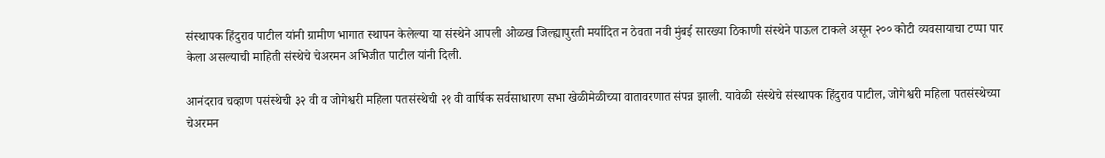संस्थापक हिंदुराव पाटील यांनी ग्रामीण भागात स्थापन केलेल्या या संस्थेने आपली ओळख जिल्ह्यापुरती मर्यादित न ठेवता नवी मुंबई सारख्या ठिकाणी संस्थेने पाऊल टाकले असून २०० कोटी व्यवसायाचा टप्पा पार केला असल्याची माहिती संस्थेचे चेअरमन अभिजीत पाटील यांनी दिली.

आनंदराव चव्हाण पसंस्थेची ३२ वी व जोगेश्वरी महिला पतसंस्थेची २१ वी वार्षिक सर्वसाधारण सभा खेळीमेळीच्या वातावरणात संपन्न झाली. यावेळी संस्थेचे संस्थापक हिंदुराव पाटील, जोगेश्वरी महिला पतसंस्थेच्या चेअरमन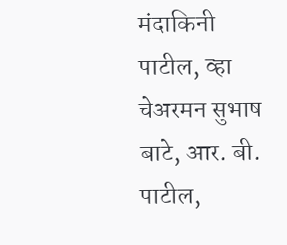मंदाकिनी पाटील, व्हा चेअरमन सुभाष बाटे, आर. बी. पाटील,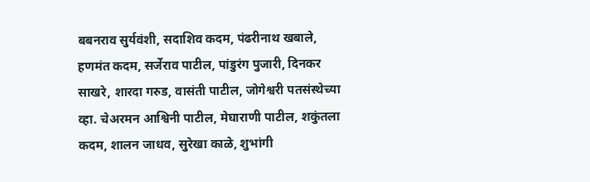बबनराव सुर्यवंशी, सदाशिव कदम, पंढरीनाथ खबाले, हणमंत कदम, सर्जेराव पाटील, पांडुरंग पुजारी, दिनकर साखरे, शारदा गरुड, वासंती पाटील, जोगेश्वरी पतसंस्थेच्या व्हा. चेअरमन आश्विनी पाटील, मेघाराणी पाटील, शकुंतला कदम, शालन जाधव, सुरेखा काळे, शुभांगी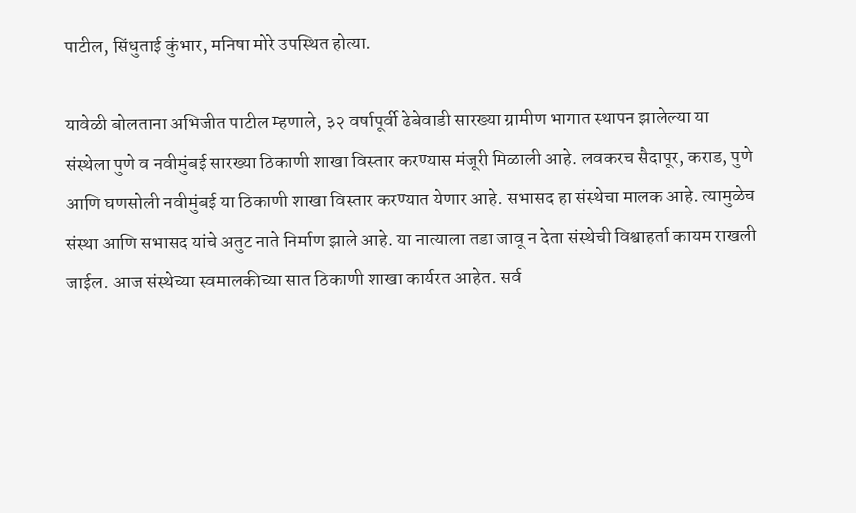पाटील, सिंधुताई कुंभार, मनिषा मोरे उपस्थित होत्या.

यावेळी बोलताना अभिजीत पाटील म्हणाले, ३२ वर्षापूर्वी ढेबेवाडी सारख्या ग्रामीण भागात स्थापन झालेल्या या संस्थेला पुणे व नवीमुंबई सारख्या ठिकाणी शाखा विस्तार करण्यास मंजूरी मिळाली आहे. लवकरच सैदापूर, कराड, पुणे आणि घणसोली नवीमुंबई या ठिकाणी शाखा विस्तार करण्यात येणार आहे. सभासद हा संस्थेचा मालक आहे. त्यामुळेच संस्था आणि सभासद यांचे अतुट नाते निर्माण झाले आहे. या नात्याला तडा जावू न देता संस्थेची विश्वाहर्ता कायम राखली जाईल. आज संस्थेच्या स्वमालकीच्या सात ठिकाणी शाखा कार्यरत आहेत. सर्व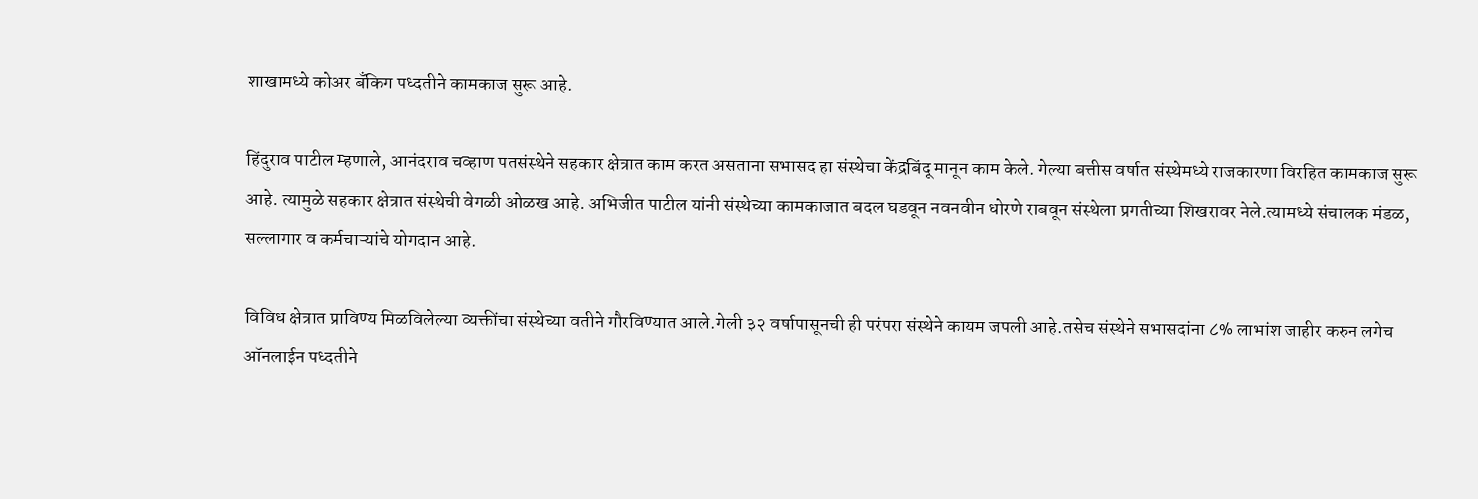शाखामध्ये कोअर बँकिग पध्दतीने कामकाज सुरू आहे.

हिंदुराव पाटील म्हणाले, आनंदराव चव्हाण पतसंस्थेने सहकार क्षेत्रात काम करत असताना सभासद हा संस्थेचा केंद्रबिंदू मानून काम केले. गेल्या बत्तीस वर्षात संस्थेमध्ये राजकारणा विरहित कामकाज सुरू आहे. त्यामुळे सहकार क्षेत्रात संस्थेची वेगळी ओळख आहे. अभिजीत पाटील यांनी संस्थेच्या कामकाजात बदल घडवून नवनवीन धोरणे राबवून संस्थेला प्रगतीच्या शिखरावर नेले.त्यामध्ये संचालक मंडळ, सल्लागार व कर्मचाऱ्यांचे योगदान आहे.

विविध क्षेत्रात प्राविण्य मिळविलेल्या व्यक्तींचा संस्थेच्या वतीने गौरविण्यात आले.गेली ३२ वर्षापासूनची ही परंपरा संस्थेने कायम जपली आहे.तसेच संस्थेने सभासदांना ८% लाभांश जाहीर करुन लगेच ऑनलाईन पध्दतीने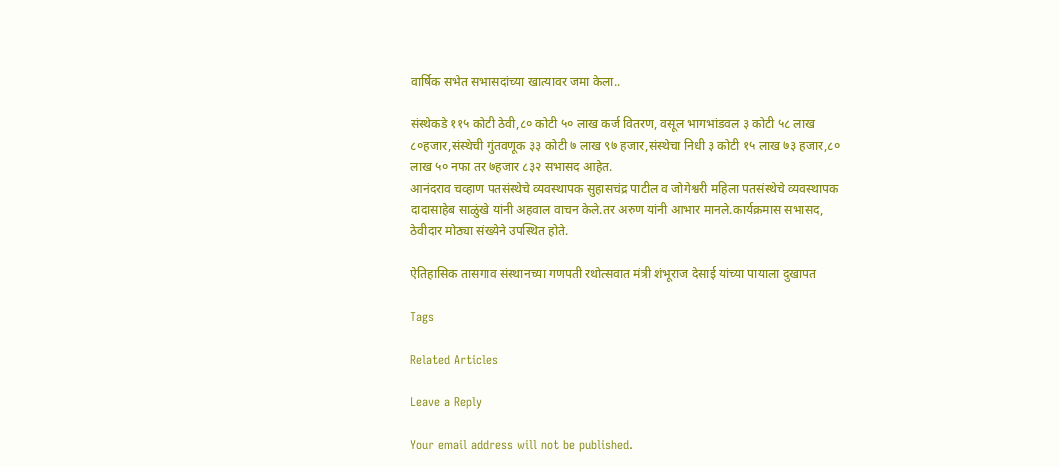वार्षिक सभेत सभासदांच्या खात्यावर जमा केला..

संस्थेकडे ११५ कोटी ठेवी,८० कोटी ५० लाख कर्ज वितरण, वसूल भागभांडवल ३ कोटी ५८ लाख ८०हजार,संस्थेची गुंतवणूक ३३ कोटी ७ लाख ९७ हजार,संस्थेचा निधी ३ कोटी १५ लाख ७३ हजार,८० लाख ५० नफा तर ७हजार ८३२ सभासद आहेत.
आनंदराव चव्हाण पतसंस्थेचे व्यवस्थापक सुहासचंद्र पाटील व जोगेश्वरी महिला पतसंस्थेचे व्यवस्थापक दादासाहेब साळुंखे यांनी अहवाल वाचन केले.तर अरुण यांनी आभार मानले.कार्यक्रमास सभासद, ठेवीदार मोठ्या संख्येने उपस्थित होते.

ऐतिहासिक तासगाव संस्थानच्या गणपती रथोत्सवात मंत्री शंभूराज देसाई यांच्या पायाला दुखापत

Tags

Related Articles

Leave a Reply

Your email address will not be published.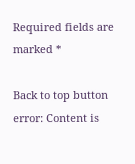Required fields are marked *

Back to top button
error: Content is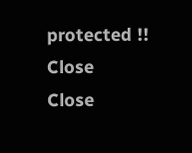protected !!
Close
Close